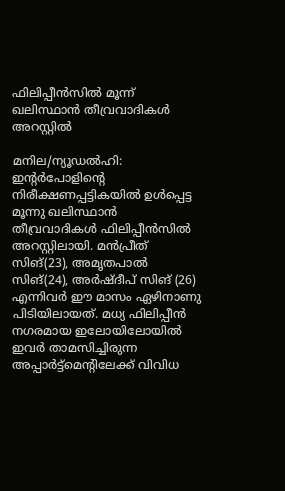ഫിലിപ്പീൻസിൽ മൂന്ന് ഖലിസ്ഥാൻ തീവ്രവാദികൾ അറസ്റ്റിൽ

മനില/ന്യൂഡൽഹി: ഇന്റർപോളിന്റെ നിരീക്ഷണപ്പട്ടികയിൽ ഉൾപ്പെട്ട മൂന്നു ഖലിസ്ഥാൻ തീവ്രവാദികൾ ഫിലിപ്പീൻസിൽ അറസ്റ്റിലായി. മൻപ്രീത് സിങ്(23), അമൃതപാൽ സിങ്(24), അർഷ്ദീപ് സിങ് (26) എന്നിവർ ഈ മാസം ഏഴിനാണു പിടിയിലായത്. മധ്യ ഫിലിപ്പീൻ നഗരമായ ഇലോയിലോയിൽ ഇവർ താമസിച്ചിരുന്ന അപ്പാർട്ട്‌മെന്റിലേക്ക് വിവിധ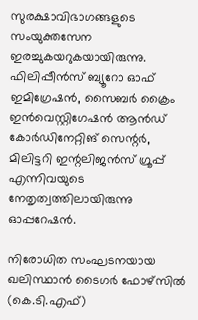സുരക്ഷാവിഭാഗങ്ങളുടെ സംയുക്തസേന ഇരച്ചുകയറുകയായിരുന്നു. ഫിലിപ്പീൻസ് ബ്യൂറോ ഓഫ് ഇമിഗ്രേഷൻ, സൈബർ ക്രൈം ഇൻവെസ്റ്റിഗേഷൻ ആൻഡ് കോർഡിനേറ്റിങ് സെന്റർ, മിലിട്ടറി ഇന്റലിജൻസ് ഗ്രൂപ്പ് എന്നിവയുടെ നേതൃത്വത്തിലായിരുന്നു ഓപ്പറേഷൻ.

നിരോധിത സംഘടനയായ ഖലിസ്ഥാൻ ടൈഗർ ഫോഴ്‌സിൽ (കെ.ടി.എഫ്)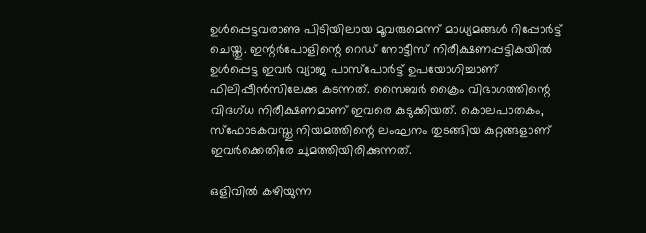ഉൾപ്പെട്ടവരാണു പിടിയിലായ മൂവരുമെന്ന് മാധ്യമങ്ങൾ റിപ്പോർട്ട് ചെയ്തു. ഇന്റർപോളിന്റെ റെഡ് നോട്ടീസ് നിരീക്ഷണപ്പട്ടികയിൽ ഉൾപ്പെട്ട ഇവർ വ്യാജ പാസ്‌പോർട്ട് ഉപയോഗിച്ചാണ് ഫിലിപ്പീൻസിലേക്കു കടന്നത്. സൈബർ ക്രൈം വിഭാഗത്തിന്റെ വിദഗ്ധ നിരീക്ഷണമാണ് ഇവരെ കുടുക്കിയത്. കൊലപാതകം, സ്‌ഫോടകവസ്തു നിയമത്തിന്റെ ലംഘനം തുടങ്ങിയ കുറ്റങ്ങളാണ് ഇവർക്കെതിരേ ചുമത്തിയിരിക്കുന്നത്.

ഒളിവിൽ കഴിയുന്ന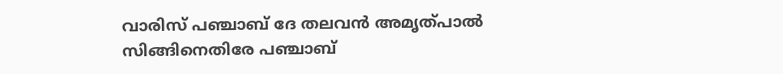വാരിസ് പഞ്ചാബ് ദേ തലവൻ അമൃത്പാൽ സിങ്ങിനെതിരേ പഞ്ചാബ്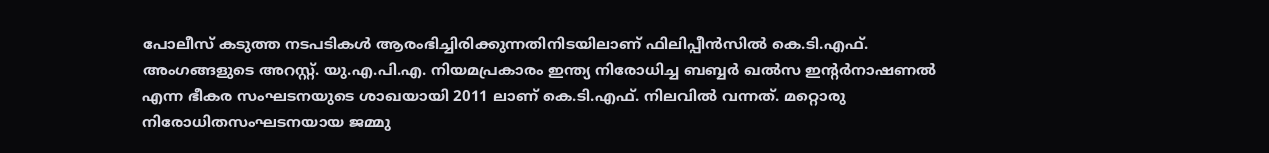പോലീസ് കടുത്ത നടപടികൾ ആരംഭിച്ചിരിക്കുന്നതിനിടയിലാണ് ഫിലിപ്പീൻസിൽ കെ.ടി.എഫ്. അംഗങ്ങളുടെ അറസ്റ്റ്. യു.എ.പി.എ. നിയമപ്രകാരം ഇന്ത്യ നിരോധിച്ച ബബ്ബർ ഖൽസ ഇന്റർനാഷണൽ എന്ന ഭീകര സംഘടനയുടെ ശാഖയായി 2011 ലാണ് കെ.ടി.എഫ്. നിലവിൽ വന്നത്. മറ്റൊരു നിരോധിതസംഘടനയായ ജമ്മു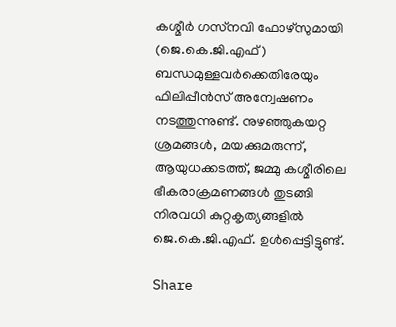കശ്മീർ ഗസ്‌നവി ഫോഴ്‌സുമായി (ജെ.കെ.ജി.എഫ്) ബന്ധമുള്ളവർക്കെതിരേയും ഫിലിപ്പീൻസ് അന്വേഷണം നടത്തുന്നുണ്ട്. നുഴഞ്ഞുകയറ്റ ശ്രമങ്ങൾ, മയക്കുമരുന്ന്, ആയുധക്കടത്ത്, ജമ്മു കശ്മീരിലെ ഭീകരാക്രമണങ്ങൾ തുടങ്ങി നിരവധി കുറ്റകൃത്യങ്ങളിൽ ജെ.കെ.ജി.എഫ്. ഉൾപ്പെട്ടിട്ടുണ്ട്.

Share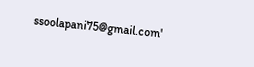ssoolapani75@gmail.com'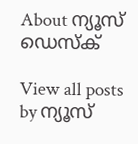About ന്യൂസ് ഡെസ്ക്

View all posts by ന്യൂസ്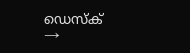ഡെസ്ക് →